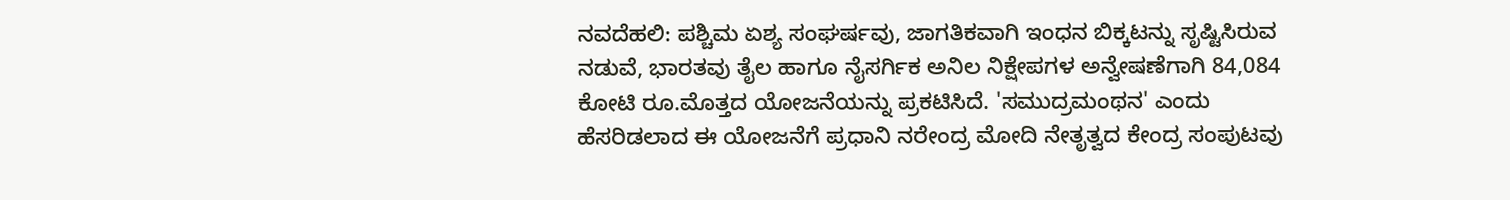ನವದೆಹಲಿ: ಪಶ್ಚಿಮ ಏಶ್ಯ ಸಂಘರ್ಷವು, ಜಾಗತಿಕವಾಗಿ ಇಂಧನ ಬಿಕ್ಕಟನ್ನು ಸೃಷ್ಟಿಸಿರುವ ನಡುವೆ, ಭಾರತವು ತೈಲ ಹಾಗೂ ನೈಸರ್ಗಿಕ ಅನಿಲ ನಿಕ್ಷೇಪಗಳ ಅನ್ವೇಷಣೆಗಾಗಿ 84,084 ಕೋಟಿ ರೂ.ಮೊತ್ತದ ಯೋಜನೆಯನ್ನು ಪ್ರಕಟಿಸಿದೆ. 'ಸಮುದ್ರಮಂಥನ' ಎಂದು ಹೆಸರಿಡಲಾದ ಈ ಯೋಜನೆಗೆ ಪ್ರಧಾನಿ ನರೇಂದ್ರ ಮೋದಿ ನೇತೃತ್ವದ ಕೇಂದ್ರ ಸಂಪುಟವು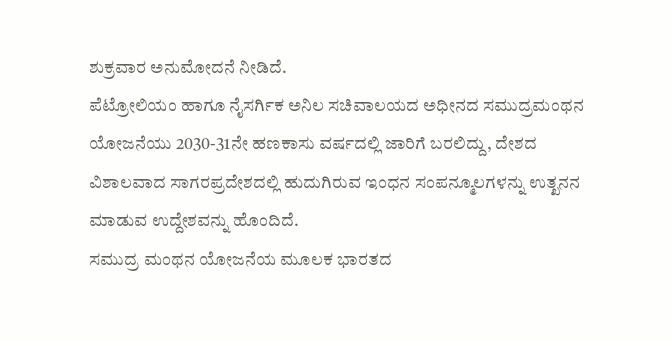ಶುಕ್ರವಾರ ಅನುಮೋದನೆ ನೀಡಿದೆ.
ಪೆಟ್ರೋಲಿಯಂ ಹಾಗೂ ನೈಸರ್ಗಿಕ ಅನಿಲ ಸಚಿವಾಲಯದ ಅಧೀನದ ಸಮುದ್ರಮಂಥನ ಯೋಜನೆಯು 2030-31ನೇ ಹಣಕಾಸು ವರ್ಷದಲ್ಲಿ ಜಾರಿಗೆ ಬರಲಿದ್ದು, ದೇಶದ ವಿಶಾಲವಾದ ಸಾಗರಪ್ರದೇಶದಲ್ಲಿ ಹುದುಗಿರುವ ಇಂಧನ ಸಂಪನ್ಮೂಲಗಳನ್ನು ಉತ್ಖನನ ಮಾಡುವ ಉದ್ದೇಶವನ್ನು ಹೊಂದಿದೆ.
ಸಮುದ್ರ ಮಂಥನ ಯೋಜನೆಯ ಮೂಲಕ ಭಾರತದ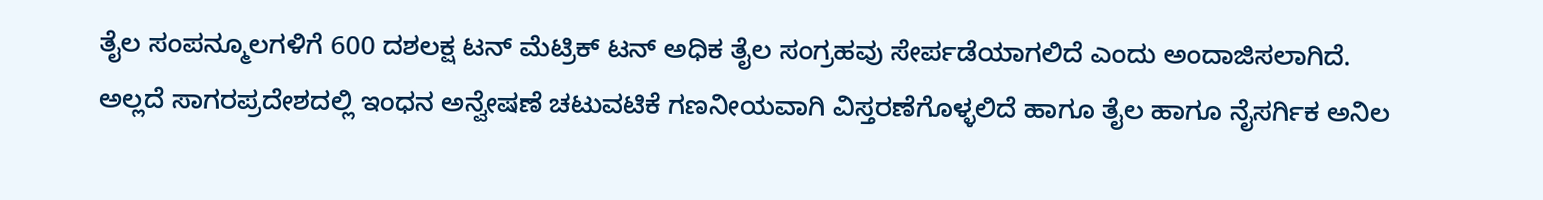ತೈಲ ಸಂಪನ್ಮೂಲಗಳಿಗೆ 600 ದಶಲಕ್ಷ ಟನ್ ಮೆಟ್ರಿಕ್ ಟನ್ ಅಧಿಕ ತೈಲ ಸಂಗ್ರಹವು ಸೇರ್ಪಡೆಯಾಗಲಿದೆ ಎಂದು ಅಂದಾಜಿಸಲಾಗಿದೆ. ಅಲ್ಲದೆ ಸಾಗರಪ್ರದೇಶದಲ್ಲಿ ಇಂಧನ ಅನ್ವೇಷಣೆ ಚಟುವಟಿಕೆ ಗಣನೀಯವಾಗಿ ವಿಸ್ತರಣೆಗೊಳ್ಳಲಿದೆ ಹಾಗೂ ತೈಲ ಹಾಗೂ ನೈಸರ್ಗಿಕ ಅನಿಲ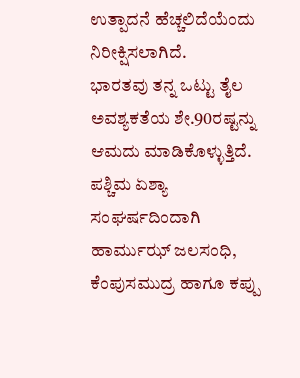ಉತ್ಪಾದನೆ ಹೆಚ್ಚಲಿದೆಯೆಂದು ನಿರೀಕ್ಷಿಸಲಾಗಿದೆ.
ಭಾರತವು ತನ್ನ ಒಟ್ಟು ತೈಲ ಅವಶ್ಯಕತೆಯ ಶೇ.90ರಷ್ಟನ್ನು ಆಮದು ಮಾಡಿಕೊಳ್ಳುತ್ತಿದೆ. ಪಶ್ಚಿಮ ಏಶ್ಯಾ ಸಂಘರ್ಷದಿಂದಾಗಿ ಹಾರ್ಮುಝ್ ಜಲಸಂಧಿ, ಕೆಂಪುಸಮುದ್ರ ಹಾಗೂ ಕಪ್ಪು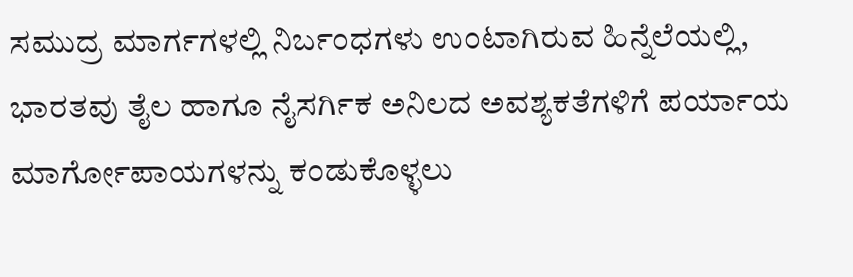ಸಮುದ್ರ ಮಾರ್ಗಗಳಲ್ಲಿ ನಿರ್ಬಂಧಗಳು ಉಂಟಾಗಿರುವ ಹಿನ್ನೆಲೆಯಲ್ಲಿ, ಭಾರತವು ತೈಲ ಹಾಗೂ ನೈಸರ್ಗಿಕ ಅನಿಲದ ಅವಶ್ಯಕತೆಗಳಿಗೆ ಪರ್ಯಾಯ ಮಾರ್ಗೋಪಾಯಗಳನ್ನು ಕಂಡುಕೊಳ್ಳಲು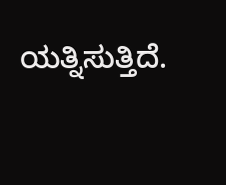ಯತ್ನಿಸುತ್ತಿದೆ.